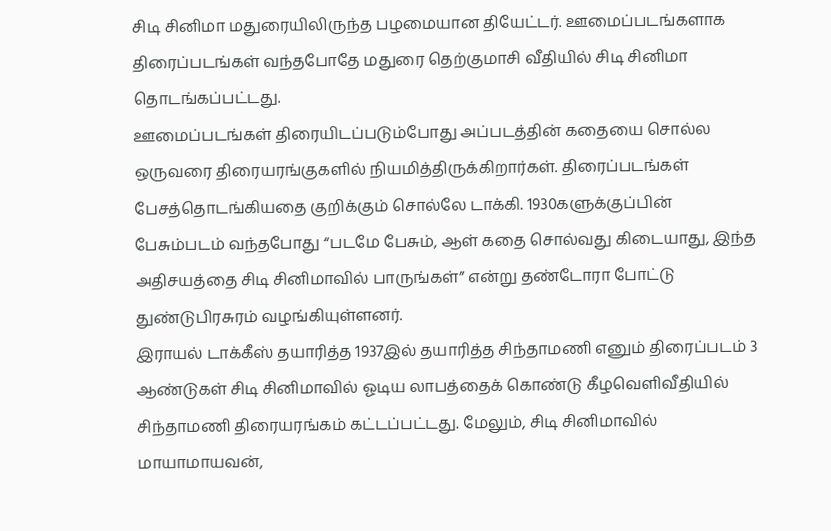சிடி சினிமா மதுரையிலிருந்த பழமையான தியேட்டர். ஊமைப்படங்களாக திரைப்படங்கள் வந்தபோதே மதுரை தெற்குமாசி வீதியில் சிடி சினிமா தொடங்கப்பட்டது.
ஊமைப்படங்கள் திரையிடப்படும்போது அப்படத்தின் கதையை சொல்ல ஒருவரை திரையரங்குகளில் நியமித்திருக்கிறார்கள். திரைப்படங்கள் பேசத்தொடங்கியதை குறிக்கும் சொல்லே டாக்கி. 1930களுக்குப்பின் பேசும்படம் வந்தபோது “படமே பேசும், ஆள் கதை சொல்வது கிடையாது, இந்த அதிசயத்தை சிடி சினிமாவில் பாருங்கள்” என்று தண்டோரா போட்டு துண்டுபிரசுரம் வழங்கியுள்ளனர்.
இராயல் டாக்கீஸ் தயாரித்த 1937இல் தயாரித்த சிந்தாமணி எனும் திரைப்படம் 3 ஆண்டுகள் சிடி சினிமாவில் ஓடிய லாபத்தைக் கொண்டு கீழவெளிவீதியில் சிந்தாமணி திரையரங்கம் கட்டப்பட்டது. மேலும், சிடி சினிமாவில் மாயாமாயவன்,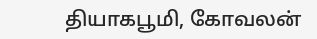தியாகபூமி, கோவலன்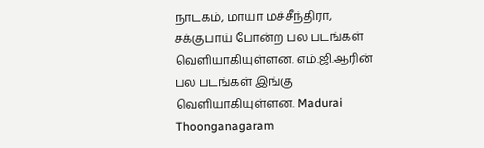நாடகம், மாயா மச்சீந்திரா, சக்குபாய் போன்ற பல படங்கள் வெளியாகியுள்ளன. எம்.ஜி.ஆரின் பல படங்கள் இங்கு வெளியாகியுள்ளன. Madurai Thoonganagaram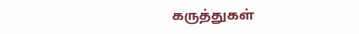கருத்துகள்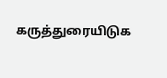கருத்துரையிடுக